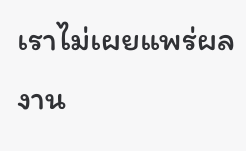เราไม่เผยแพร่ผลงาน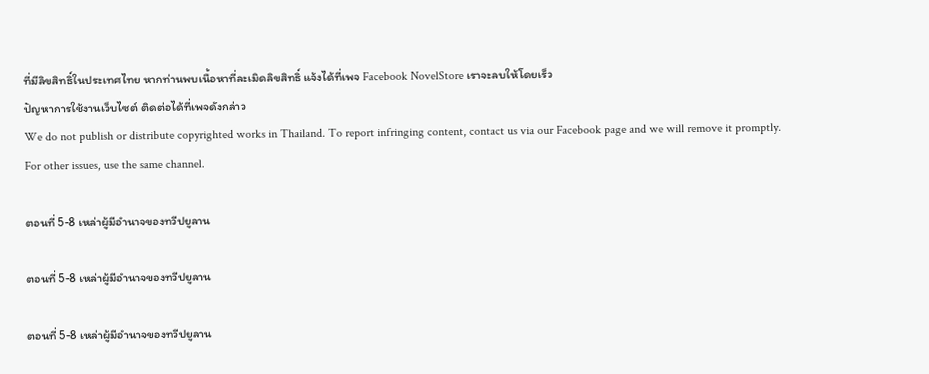ที่มีลิขสิทธิ์ในประเทศไทย หากท่านพบเนื้อหาที่ละเมิดลิขสิทธิ์ แจ้งได้ที่เพจ Facebook NovelStore เราจะลบให้โดยเร็ว
ปัญหาการใช้งานเว็บไซต์ ติดต่อได้ที่เพจดังกล่าว
We do not publish or distribute copyrighted works in Thailand. To report infringing content, contact us via our Facebook page and we will remove it promptly. For other issues, use the same channel.

ตอนที่ 5-8 เหล่าผู้มีอำนาจของทวีปยูลาน

ตอนที่ 5-8 เหล่าผู้มีอำนาจของทวีปยูลาน

ตอนที่ 5-8 เหล่าผู้มีอำนาจของทวีปยูลาน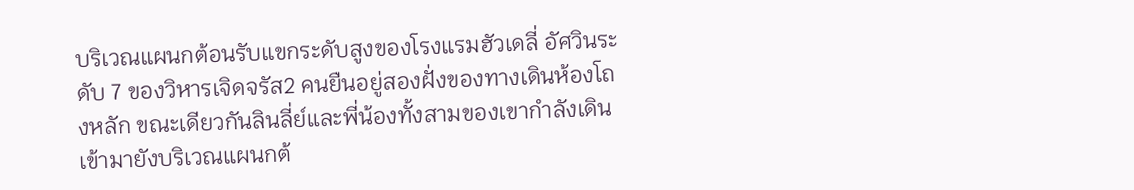บริเวณแผนกต้อนรับแขกระดับสูงของโรงแรมฮัวเดลี่ อัศวินระดับ 7 ของวิหารเจิดจรัส2 คนยืนอยู่สองฝั่งของทางเดินห้องโถงหลัก ขณะเดียวกันลินลี่ย์และพี่น้องทั้งสามของเขากำลังเดินเข้ามายังบริเวณแผนกต้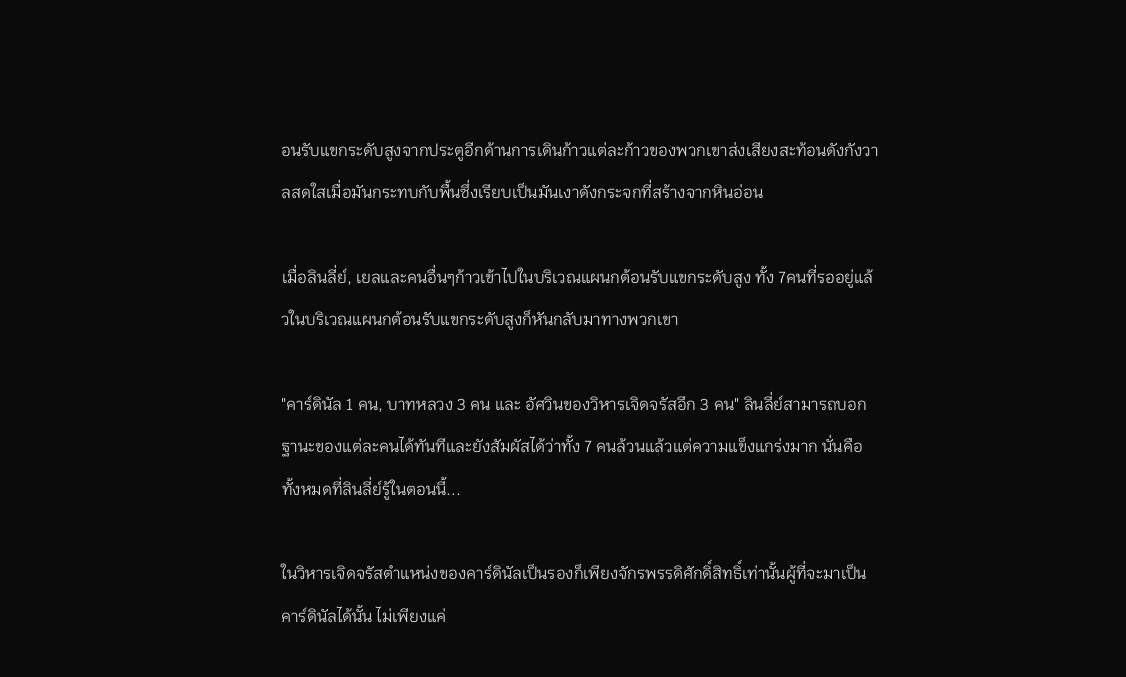อนรับแขกระดับสูงจากประตูอีกด้านการเดินก้าวแต่ละก้าวของพวกเขาส่งเสียงสะท้อนดังกังวาลสดใสเมื่อมันกระทบกับพื้นซึ่งเรียบเป็นมันเงาดังกระจกที่สร้างจากหินอ่อน

เมื่อลินลี่ย์, เยลและคนอื่นๆก้าวเข้าไปในบริเวณแผนกต้อนรับแขกระดับสูง ทั้ง 7คนที่รออยู่แล้วในบริเวณแผนกต้อนรับแขกระดับสูงก็หันกลับมาทางพวกเขา

"คาร์ดินัล 1 คน, บาทหลวง 3 คน และ อัศวินของวิหารเจิดจรัสอีก 3 คน" ลินลี่ย์สามารถบอกฐานะของแต่ละคนได้ทันทีและยังสัมผัสได้ว่าทั้ง 7 คนล้วนแล้วแต่ความแข็งแกร่งมาก นั่นคือทั้งหมดที่ลินลี่ย์รู้ในตอนนี้...

ในวิหารเจิดจรัสตำแหน่งของคาร์ดินัลเป็นรองก็เพียงจักรพรรดิศักดิ์สิทธิ์เท่านั้นผู้ที่จะมาเป็นคาร์ดินัลได้นั้น ไม่เพียงแค่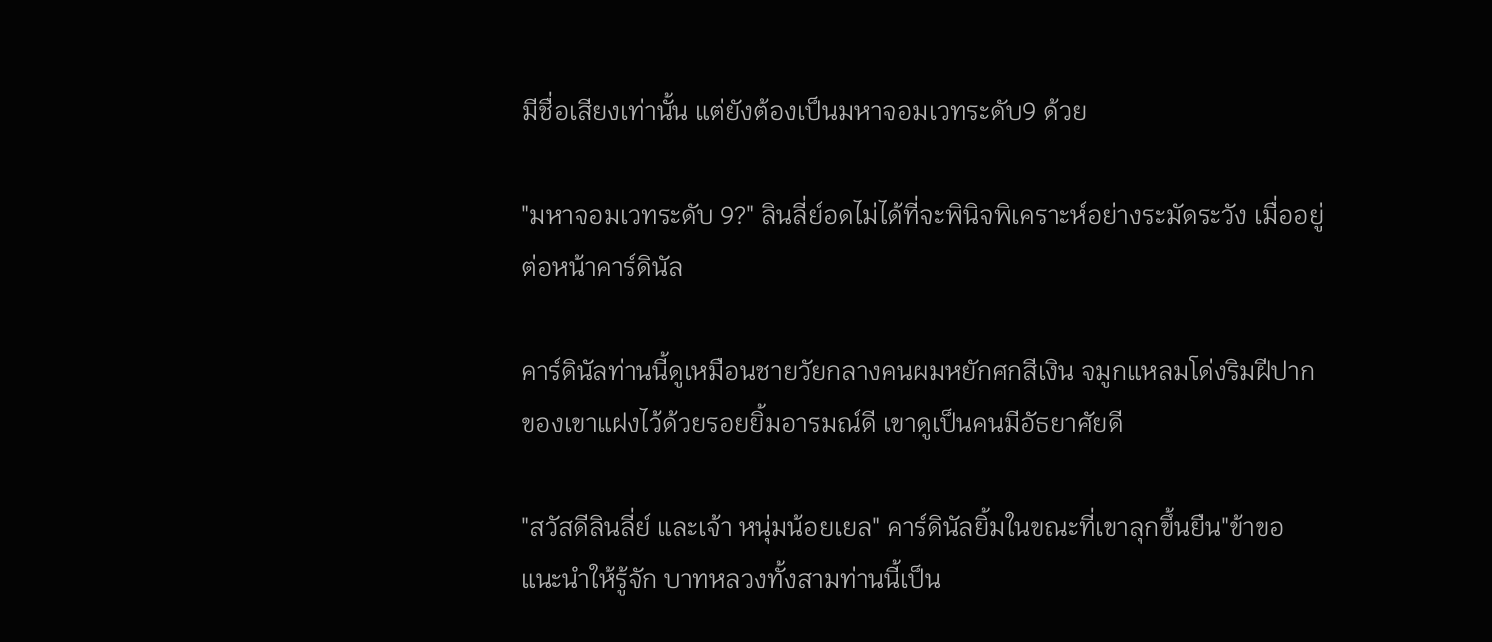มีชื่อเสียงเท่านั้น แต่ยังต้องเป็นมหาจอมเวทระดับ9 ด้วย

"มหาจอมเวทระดับ 9?" ลินลี่ย์อดไม่ได้ที่จะพินิจพิเคราะห์อย่างระมัดระวัง เมื่ออยู่ต่อหน้าคาร์ดินัล

คาร์ดินัลท่านนี้ดูเหมือนชายวัยกลางคนผมหยักศกสีเงิน จมูกแหลมโด่งริมฝีปากของเขาแฝงไว้ด้วยรอยยิ้มอารมณ์ดี เขาดูเป็นคนมีอัธยาศัยดี

"สวัสดีลินลี่ย์ และเจ้า หนุ่มน้อยเยล" คาร์ดินัลยิ้มในขณะที่เขาลุกขึ้นยืน"ข้าขอแนะนำให้รู้จัก บาทหลวงทั้งสามท่านนี้เป็น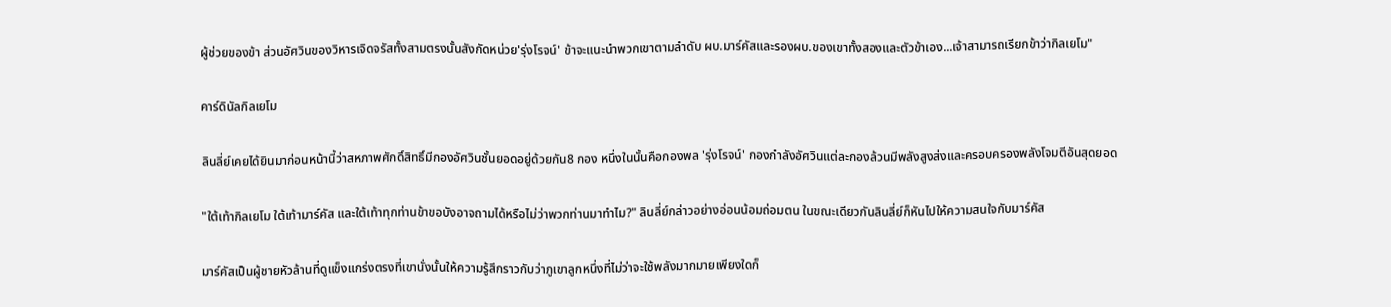ผู้ช่วยของข้า ส่วนอัศวินของวิหารเจิดจรัสทั้งสามตรงนั้นสังกัดหน่วย'รุ่งโรจน์' ข้าจะแนะนำพวกเขาตามลำดับ ผบ.มาร์คัสและรองผบ.ของเขาทั้งสองและตัวข้าเอง...เจ้าสามารถเรียกข้าว่ากิลเยโม"

คาร์ดินัลกิลเยโม

ลินลี่ย์เคยได้ยินมาก่อนหน้านี้ว่าสหภาพศักดิ์สิทธิ์มีกองอัศวินชั้นยอดอยู่ด้วยกัน8 กอง หนึ่งในนั้นคือกองพล 'รุ่งโรจน์' กองกำลังอัศวินแต่ละกองล้วนมีพลังสูงส่งและครอบครองพลังโจมตีอันสุดยอด

"ใต้เท้ากิลเยโม ใต้เท้ามาร์คัส และใต้เท้าทุกท่านข้าขอบังอาจถามได้หรือไม่ว่าพวกท่านมาทำไม?" ลินลี่ย์กล่าวอย่างอ่อนน้อมถ่อมตน ในขณะเดียวกันลินลี่ย์ก็หันไปให้ความสนใจกับมาร์คัส

มาร์คัสเป็นผู้ชายหัวล้านที่ดูแข็งแกร่งตรงที่เขานั่งนั้นให้ความรู้สึกราวกับว่าภูเขาลูกหนึ่งที่ไม่ว่าจะใช้พลังมากมายเพียงใดก็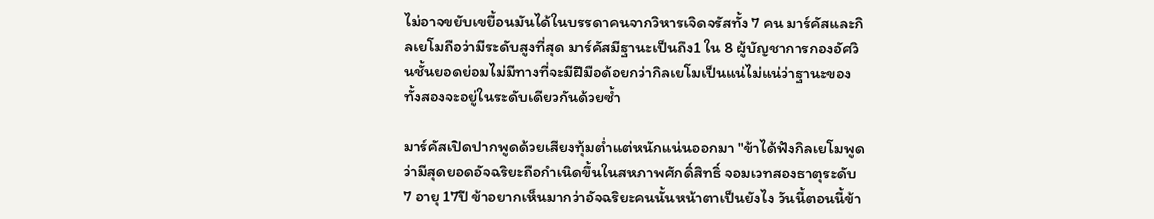ไม่อาจขยับเขยื้อนมันได้ในบรรดาคนจากวิหารเจิดจรัสทั้ง 7 คน มาร์คัสและกิลเยโมถือว่ามีระดับสูงที่สุด มาร์คัสมีฐานะเป็นถึง1 ใน 8 ผู้บัญชาการกองอัศวินชั้นยอดย่อมไม่มีทางที่จะมีฝีมือด้อยกว่ากิลเยโมเป็นแน่ไม่แน่ว่าฐานะของทั้งสองจะอยู่ในระดับเดียวกันด้วยซ้ำ

มาร์คัสเปิดปากพูดด้วยเสียงทุ้มต่ำแต่หนักแน่นออกมา "ข้าได้ฟังกิลเยโมพูดว่ามีสุดยอดอัจฉริยะถือกำเนิดขึ้นในสหภาพศักดิ์สิทธิ์ จอมเวทสองธาตุระดับ 7 อายุ 17ปี ข้าอยากเห็นมากว่าอัจฉริยะคนนั้นหน้าตาเป็นยังไง วันนี้ตอนนี้ข้า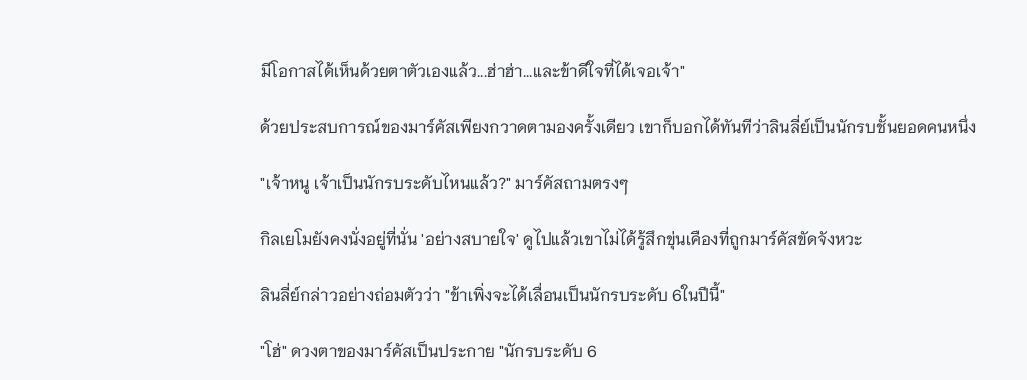มีโอกาสได้เห็นด้วยตาตัวเองแล้ว...ฮ่าฮ่า...และข้าดีใจที่ได้เจอเจ้า"

ด้วยประสบการณ์ของมาร์คัสเพียงกวาดตามองครั้งเดียว เขาก็บอกได้ทันทีว่าลินลี่ย์เป็นนักรบชั้นยอดคนหนึ่ง

"เจ้าหนู เจ้าเป็นนักรบระดับไหนแล้ว?" มาร์คัสถามตรงๆ

กิลเยโมยังคงนั่งอยู่ที่นั่น 'อย่างสบายใจ' ดูไปแล้วเขาไม่ได้รู้สึกขุ่นเคืองที่ถูกมาร์คัสขัดจังหวะ

ลินลี่ย์กล่าวอย่างถ่อมตัวว่า "ข้าเพิ่งจะได้เลื่อนเป็นนักรบระดับ 6ในปีนี้"

"โฮ่" ดวงตาของมาร์คัสเป็นประกาย "นักรบระดับ 6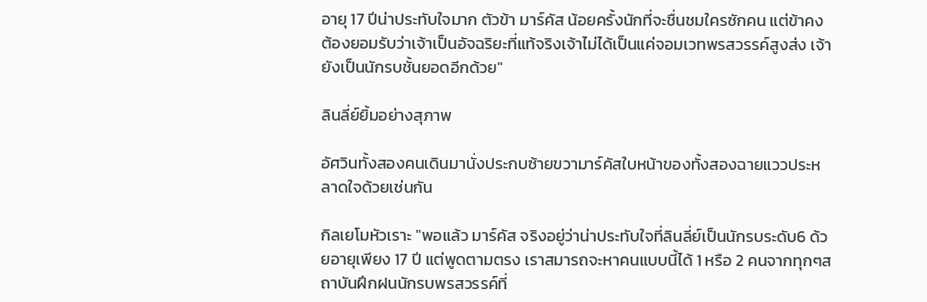อายุ 17 ปีน่าประทับใจมาก ตัวข้า มาร์คัส น้อยครั้งนักที่จะชื่นชมใครซักคน แต่ข้าคงต้องยอมรับว่าเจ้าเป็นอัจฉริยะที่แท้จริงเจ้าไม่ได้เป็นแค่จอมเวทพรสวรรค์สูงส่ง เจ้ายังเป็นนักรบชั้นยอดอีกด้วย"

ลินลี่ย์ยิ้มอย่างสุภาพ

อัศวินทั้งสองคนเดินมานั่งประกบซ้ายขวามาร์คัสใบหน้าของทั้งสองฉายแววประหลาดใจด้วยเช่นกัน

กิลเยโมหัวเราะ "พอแล้ว มาร์คัส จริงอยู่ว่าน่าประทับใจที่ลินลี่ย์เป็นนักรบระดับ6 ด้วยอายุเพียง 17 ปี แต่พูดตามตรง เราสมารถจะหาคนแบบนี้ได้ 1 หรือ 2 คนจากทุกๆสถาบันฝึกฝนนักรบพรสวรรค์ที่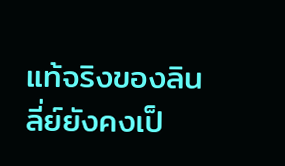แท้จริงของลินลี่ย์ยังคงเป็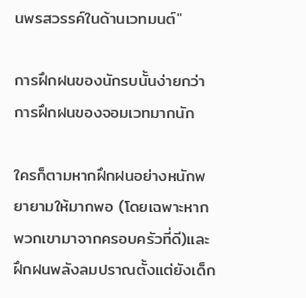นพรสวรรค์ในด้านเวทมนต์"

การฝึกฝนของนักรบนั้นง่ายกว่าการฝึกฝนของจอมเวทมากนัก

ใครก็ตามหากฝึกฝนอย่างหนักพยายามให้มากพอ (โดยเฉพาะหากพวกเขามาจากครอบครัวที่ดี)และฝึกฝนพลังลมปราณตั้งแต่ยังเด็ก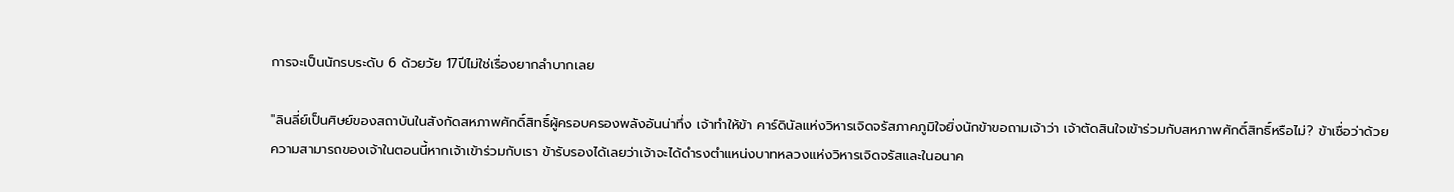การจะเป็นนักรบระดับ 6 ด้วยวัย 17ปีไม่ใช่เรื่องยากลำบากเลย

"ลินลี่ย์เป็นศิษย์ของสถาบันในสังกัดสหภาพศักดิ์สิทธิ์ผู้ครอบครองพลังอันน่าทึ่ง เจ้าทำให้ข้า คาร์ดินัลแห่งวิหารเจิดจรัสภาคภูมิใจยิ่งนักข้าขอถามเจ้าว่า เจ้าตัดสินใจเข้าร่วมกับสหภาพศักดิ์สิทธิ์หรือไม่? ข้าเชื่อว่าด้วยความสามารถของเจ้าในตอนนี้หากเจ้าเข้าร่วมกับเรา ข้ารับรองได้เลยว่าเจ้าจะได้ดำรงตำแหน่งบาทหลวงแห่งวิหารเจิดจรัสและในอนาค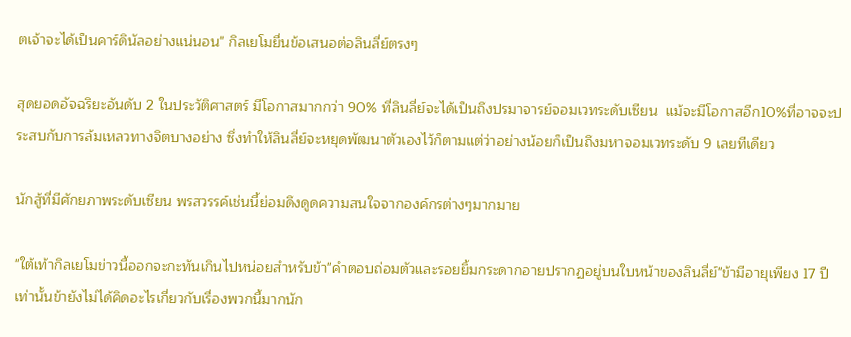ตเจ้าจะได้เป็นคาร์ดินัลอย่างแน่นอน" กิลเยโมยื่นข้อเสนอต่อลินลี่ย์ตรงๆ

สุดยอดอัจฉริยะอันดับ 2 ในประวัติศาสตร์ มีโอกาสมากกว่า 90% ที่ลินลี่ย์จะได้เป็นถึงปรมาจารย์จอมเวทระดับเซียน  แม้จะมีโอกาสอีก10%ที่อาจจะประสบกับการล้มเหลวทางจิตบางอย่าง ซึ่งทำให้ลินลี่ย์จะหยุดพัฒนาตัวเองไว้ก็ตามแต่ว่าอย่างน้อยก็เป็นถึงมหาจอมเวทระดับ 9 เลยทีเดียว

นักสู้ที่มีศักยภาพระดับเซียน พรสวรรค์เช่นนี้ย่อมดึงดูดความสนใจจากองค์กรต่างๆมากมาย

"ใต้เท้ากิลเยโมข่าวนี้ออกจะกะทันเกินไปหน่อยสำหรับข้า"คำตอบถ่อมตัวและรอยยิ้มกระดากอายปรากฏอยู่บนใบหน้าของลินลี่ย์"ข้ามีอายุเพียง 17 ปีเท่านั้นข้ายังไม่ได้คิดอะไรเกี่ยวกับเรื่องพวกนี้มากนัก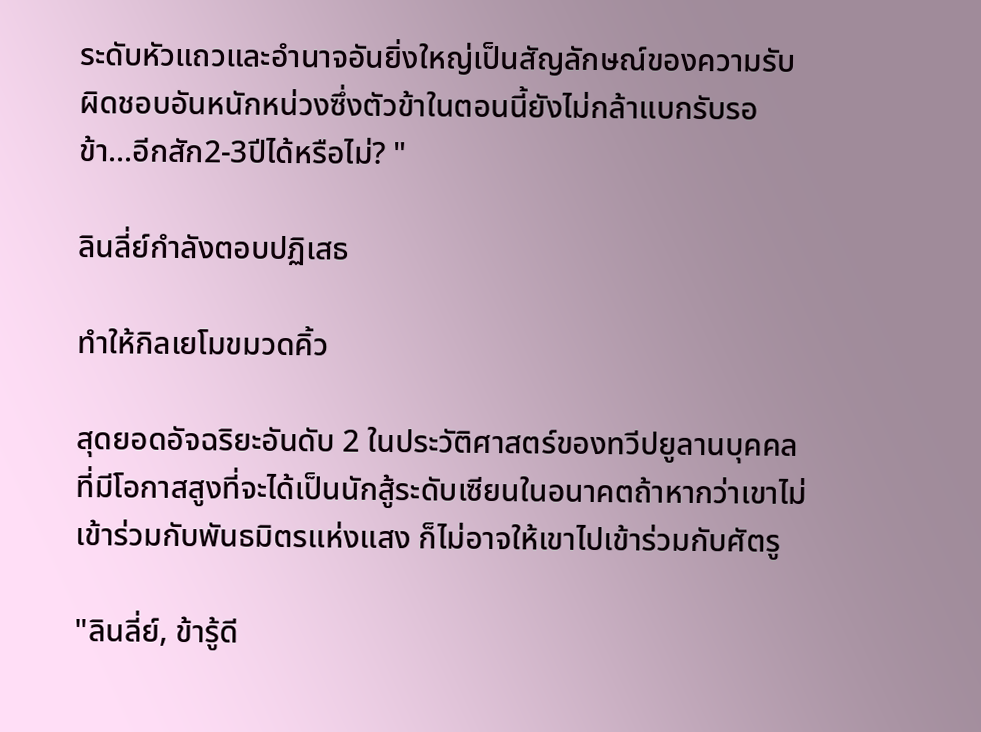ระดับหัวแถวและอำนาจอันยิ่งใหญ่เป็นสัญลักษณ์ของความรับผิดชอบอันหนักหน่วงซึ่งตัวข้าในตอนนี้ยังไม่กล้าแบกรับรอข้า...อีกสัก2-3ปีได้หรือไม่? "

ลินลี่ย์กำลังตอบปฏิเสธ

ทำให้กิลเยโมขมวดคิ้ว

สุดยอดอัจฉริยะอันดับ 2 ในประวัติศาสตร์ของทวีปยูลานบุคคลที่มีโอกาสสูงที่จะได้เป็นนักสู้ระดับเซียนในอนาคตถ้าหากว่าเขาไม่เข้าร่วมกับพันธมิตรแห่งแสง ก็ไม่อาจให้เขาไปเข้าร่วมกับศัตรู

"ลินลี่ย์, ข้ารู้ดี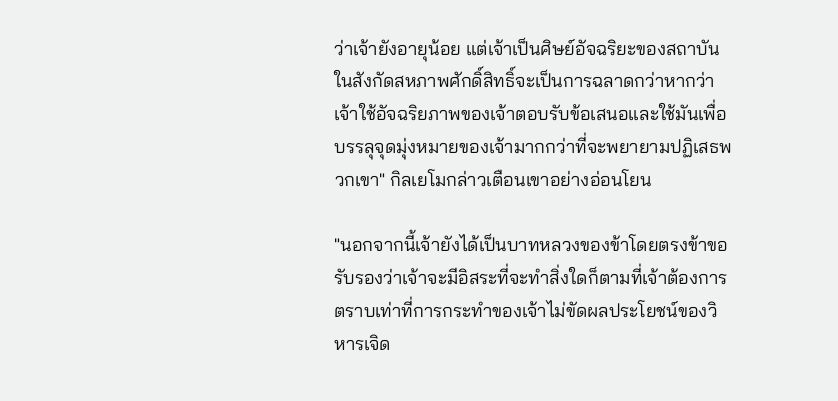ว่าเจ้ายังอายุน้อย แต่เจ้าเป็นศิษย์อัจฉริยะของสถาบันในสังกัดสหภาพศักดิ์สิทธิ์จะเป็นการฉลาดกว่าหากว่าเจ้าใช้อัจฉริยภาพของเจ้าตอบรับข้อเสนอและใช้มันเพื่อบรรลุจุดมุ่งหมายของเจ้ามากกว่าที่จะพยายามปฏิเสธพวกเขา" กิลเยโมกล่าวเตือนเขาอย่างอ่อนโยน

"นอกจากนี้เจ้ายังได้เป็นบาทหลวงของข้าโดยตรงข้าขอรับรองว่าเจ้าจะมีอิสระที่จะทำสิ่งใดก็ตามที่เจ้าต้องการตราบเท่าที่การกระทำของเจ้าไม่ขัดผลประโยชน์ของวิหารเจิด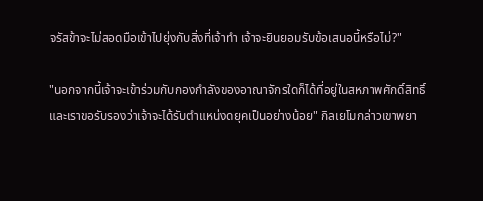จรัสข้าจะไม่สอดมือเข้าไปยุ่งกับสิ่งที่เจ้าทำ เจ้าจะยินยอมรับข้อเสนอนี้หรือไม่?"

"นอกจากนี้เจ้าจะเข้าร่วมกับกองกำลังของอาณาจักรใดก็ได้ที่อยู่ในสหภาพศักดิ์สิทธิ์และเราขอรับรองว่าเจ้าจะได้รับตำแหน่งดยุคเป็นอย่างน้อย" กิลเยโมกล่าวเขาพยา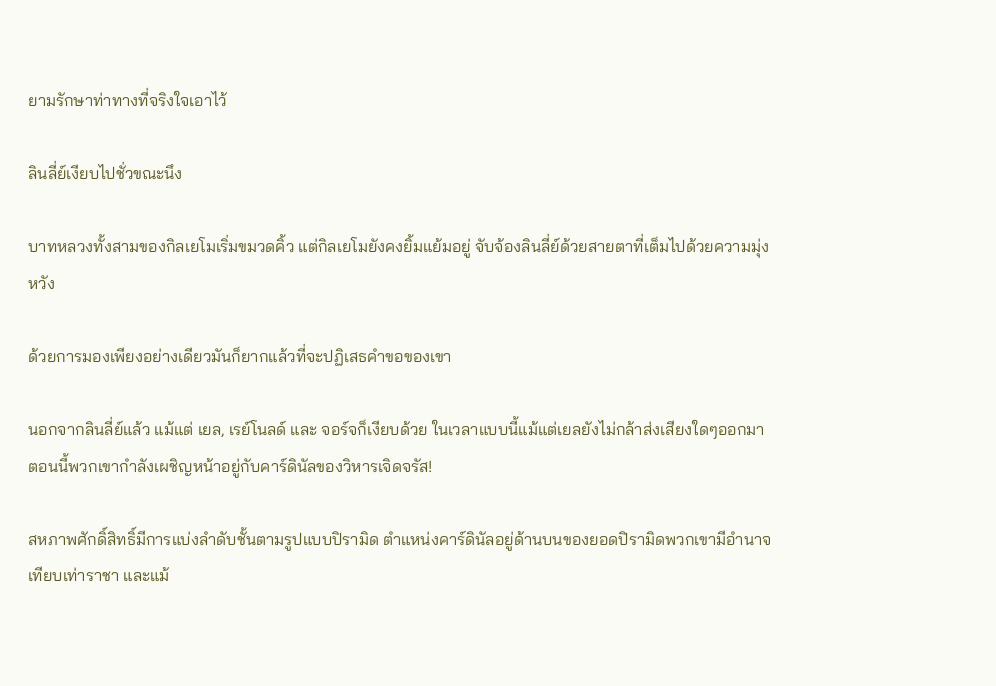ยามรักษาท่าทางที่จริงใจเอาไว้

ลินลี่ย์เงียบไปชั่วขณะนึง

บาทหลวงทั้งสามของกิลเยโมเริ่มขมวดคิ้ว แต่กิลเยโมยังคงยิ้มแย้มอยู่ จับจ้องลินลี่ย์ด้วยสายตาที่เต็มไปด้วยความมุ่งหวัง

ด้วยการมองเพียงอย่างเดียวมันก็ยากแล้วที่จะปฏิเสธคำขอของเขา

นอกจากลินลี่ย์แล้ว แม้แต่ เยล, เรย์โนลด์ และ จอร์จก็เงียบด้วย ในเวลาแบบนี้แม้แต่เยลยังไม่กล้าส่งเสียงใดๆออกมา ตอนนี้พวกเขากำลังเผชิญหน้าอยู่กับคาร์ดินัลของวิหารเจิดจรัส!

สหภาพศักดิ์สิทธิ์มีการแบ่งลำดับชั้นตามรูปแบบปิรามิด ตำแหน่งคาร์ดินัลอยู่ด้านบนของยอดปิรามิดพวกเขามีอำนาจเทียบเท่าราชา และแม้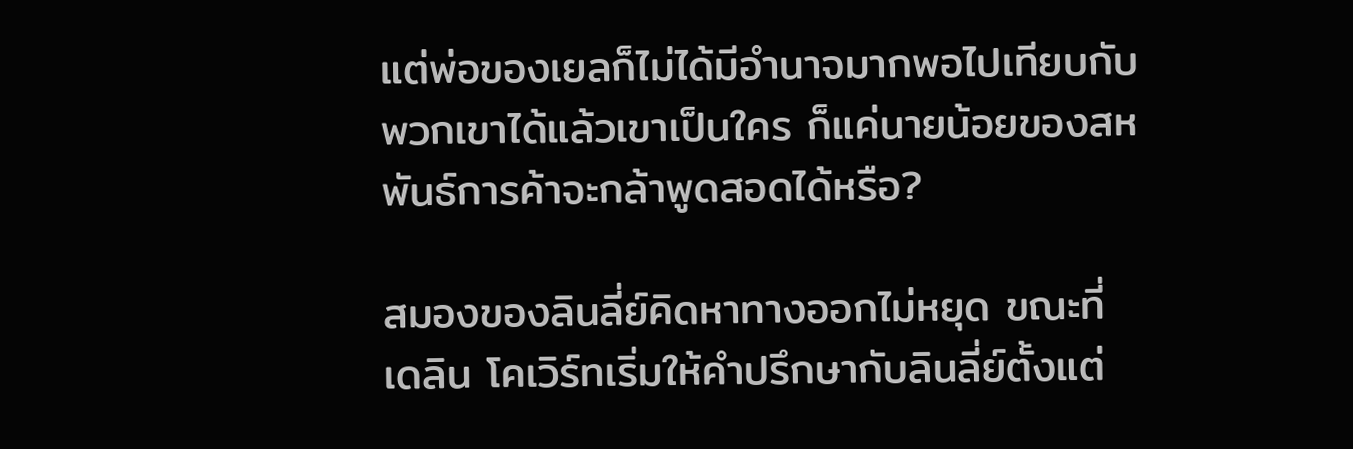แต่พ่อของเยลก็ไม่ได้มีอำนาจมากพอไปเทียบกับพวกเขาได้แล้วเขาเป็นใคร ก็แค่นายน้อยของสหพันธ์การค้าจะกล้าพูดสอดได้หรือ?

สมองของลินลี่ย์คิดหาทางออกไม่หยุด ขณะที่เดลิน โคเวิร์ทเริ่มให้คำปรึกษากับลินลี่ย์ตั้งแต่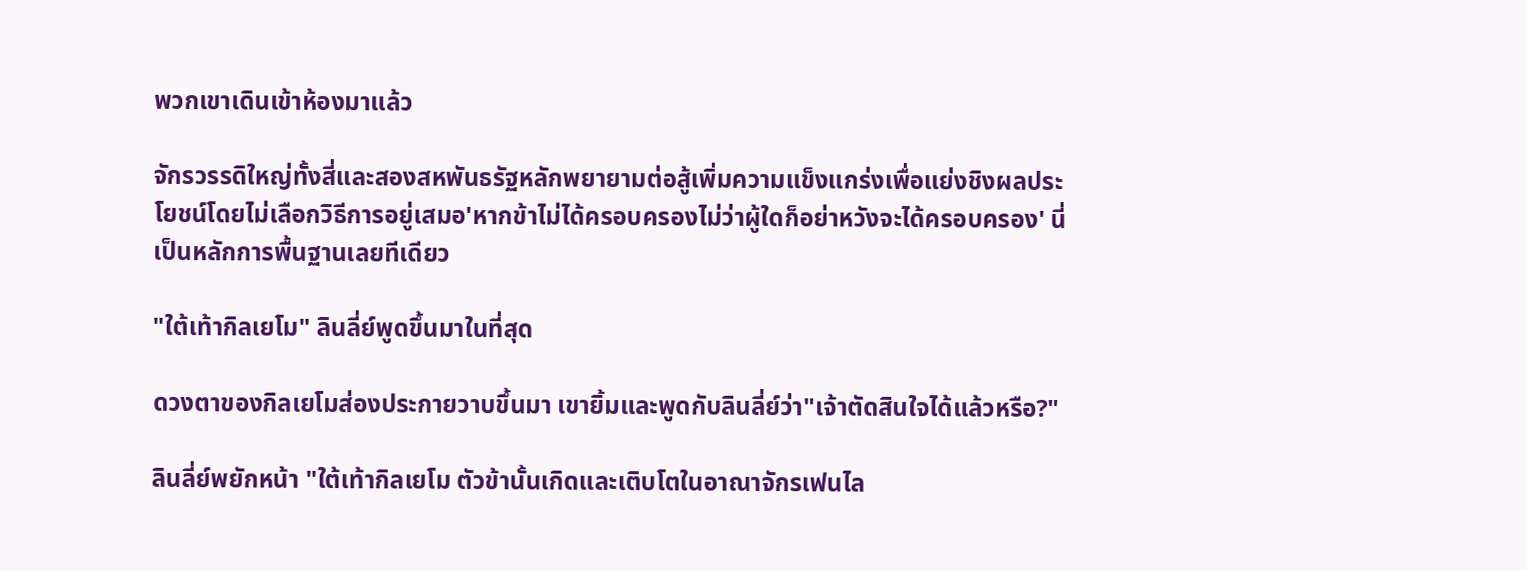พวกเขาเดินเข้าห้องมาแล้ว

จักรวรรดิใหญ่ทั้งสี่และสองสหพันธรัฐหลักพยายามต่อสู้เพิ่มความแข็งแกร่งเพื่อแย่งชิงผลประโยชน์โดยไม่เลือกวิธีการอยู่เสมอ'หากข้าไม่ได้ครอบครองไม่ว่าผู้ใดก็อย่าหวังจะได้ครอบครอง' นี่เป็นหลักการพื้นฐานเลยทีเดียว

"ใต้เท้ากิลเยโม" ลินลี่ย์พูดขึ้นมาในที่สุด

ดวงตาของกิลเยโมส่องประกายวาบขึ้นมา เขายิ้มและพูดกับลินลี่ย์ว่า"เจ้าตัดสินใจได้แล้วหรือ?"

ลินลี่ย์พยักหน้า "ใต้เท้ากิลเยโม ตัวข้านั้นเกิดและเติบโตในอาณาจักรเฟนไล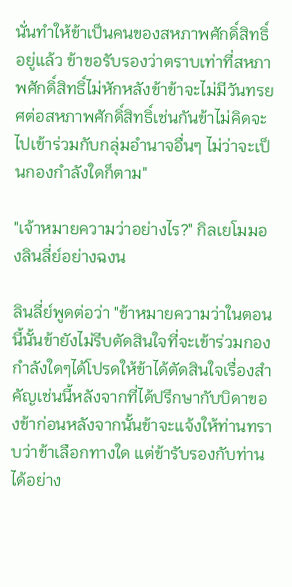นั่นทำให้ข้าเป็นคนของสหภาพศักดิ์สิทธิ์อยู่แล้ว ข้าขอรับรองว่าตราบเท่าที่สหภาพศักดิ์สิทธิ์ไม่หักหลังข้าข้าจะไม่มีวันทรยศต่อสหภาพศักดิ์สิทธิ์เช่นกันข้าไม่คิดจะไปเข้าร่วมกับกลุ่มอำนาจอื่นๆ ไม่ว่าจะเป็นกองกำลังใดก็ตาม"

"เจ้าหมายความว่าอย่างไร?" กิลเยโมมองลินลี่ย์อย่างฉงน

ลินลี่ย์พูดต่อว่า "ข้าหมายความว่าในตอนนี้นั้นข้ายังไม่รีบตัดสินใจที่จะเข้าร่วมกองกำลังใดๆได้โปรดให้ข้าได้ตัดสินใจเรื่องสำคัญเช่นนี้หลังจากที่ได้ปรึกษากับบิดาของข้าก่อนหลังจากนั้นข้าจะแจ้งให้ท่านทราบว่าข้าเลือกทางใด แต่ข้ารับรองกับท่านได้อย่าง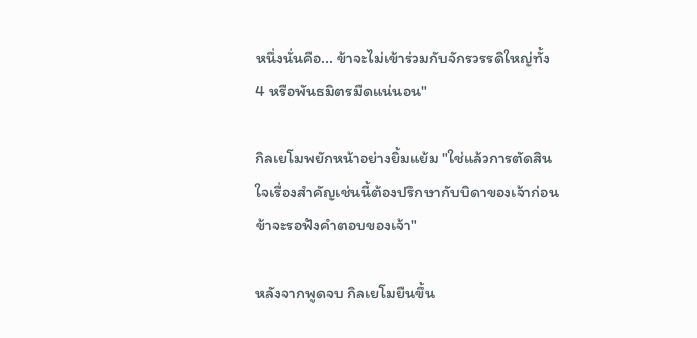หนึ่งนั่นคือ... ข้าจะไม่เข้าร่วมกับจักรวรรดิใหญ่ทั้ง 4 หรือพันธมิตรมืดแน่นอน"

กิลเยโมพยักหน้าอย่างยิ้มแย้ม "ใช่แล้วการตัดสินใจเรื่องสำคัญเช่นนี้ต้องปรึกษากับบิดาของเจ้าก่อนข้าจะรอฟังคำตอบของเจ้า"

หลังจากพูดจบ กิลเยโมยืนขึ้น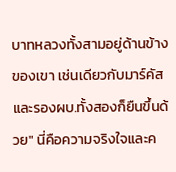บาทหลวงทั้งสามอยู่ด้านข้างของเขา เช่นเดียวกับมาร์คัสและรองผบ.ทั้งสองก็ยืนขึ้นด้วย" นี่คือความจริงใจและค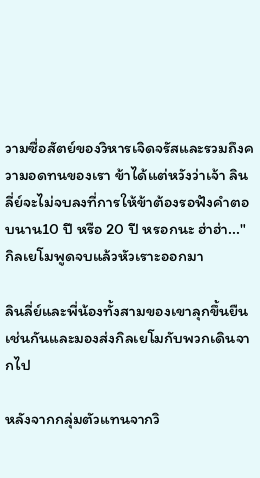วามซื่อสัตย์ของวิหารเจิดจรัสและรวมถึงความอดทนของเรา ข้าได้แต่หวังว่าเจ้า ลินลี่ย์จะไม่จบลงที่การให้ข้าต้องรอฟังคำตอบนาน10 ปี หรือ 20 ปี หรอกนะ ฮ่าฮ่า..." กิลเยโมพูดจบแล้วหัวเราะออกมา

ลินลี่ย์และพี่น้องทั้งสามของเขาลุกขึ้นยืนเช่นกันและมองส่งกิลเยโมกับพวกเดินจากไป

หลังจากกลุ่มตัวแทนจากวิ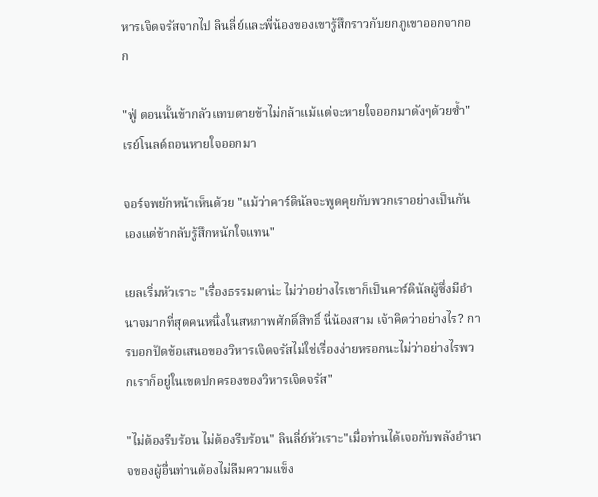หารเจิดจรัสจากไป ลินลี่ย์และพี่น้องของเขารู้สึกราวกับยกภูเขาออกจากอก

"ฟู่ ตอนนั้นข้ากลัวแทบตายข้าไม่กล้าแม้แต่จะหายใจออกมาดังๆด้วยซ้ำ" เรย์โนลด์ถอนหายใจออกมา

จอร์จพยักหน้าเห็นด้วย "แม้ว่าคาร์ดินัลจะพูดคุยกับพวกเราอย่างเป็นกันเองแต่ข้ากลับรู้สึกหนักใจแทน"

เยลเริ่มหัวเราะ "เรื่องธรรมดาน่ะ ไม่ว่าอย่างไรเขาก็เป็นคาร์ดินัลผู้ซึ่งมีอำนาจมากที่สุดคนหนึ่งในสหภาพศักดิ์สิทธิ์ นี่น้องสาม เจ้าคิดว่าอย่างไร? การบอกปัดข้อเสนอของวิหารเจิดจรัสไม่ใช่เรื่องง่ายหรอกนะไม่ว่าอย่างไรพวกเราก็อยู่ในเขตปกครองของวิหารเจิดจรัส"

"ไม่ต้องรีบร้อน ไม่ต้องรีบร้อน" ลินลี่ย์หัวเราะ"เมื่อท่านได้เจอกับพลังอำนาจของผู้อื่นท่านต้องไม่ลืมความแข็ง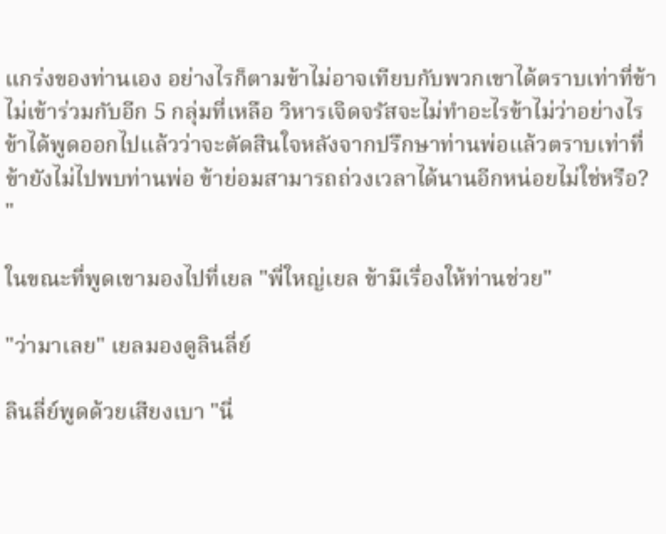แกร่งของท่านเอง อย่างไรก็ตามข้าไม่อาจเทียบกับพวกเขาได้ตราบเท่าที่ข้าไม่เข้าร่วมกับอีก 5 กลุ่มที่เหลือ วิหารเจิดจรัสจะไม่ทำอะไรข้าไม่ว่าอย่างไรข้าได้พูดออกไปแล้วว่าจะตัดสินใจหลังจากปรึกษาท่านพ่อแล้วตราบเท่าที่ข้ายังไม่ไปพบท่านพ่อ ข้าย่อมสามารถถ่วงเวลาได้นานอีกหน่อยไม่ใช่หรือ? "

ในขณะที่พูดเขามองไปที่เยล "พี่ใหญ่เยล ข้ามีเรื่องให้ท่านช่วย"

"ว่ามาเลย" เยลมองดูลินลี่ย์

ลินลี่ย์พูดด้วยเสียงเบา "นี่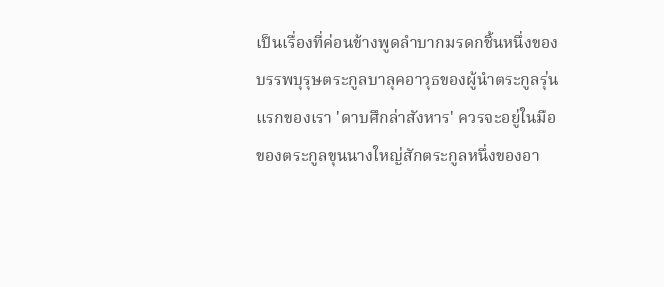เป็นเรื่องที่ค่อนข้างพูดลำบากมรดกชิ้นหนึ่งของบรรพบุรุษตระกูลบาลุคอาวุธของผู้นำตระกูลรุ่นแรกของเรา 'ดาบศึกล่าสังหาร' ควรจะอยู่ในมือของตระกูลขุนนางใหญ่สักตระกูลหนึ่งของอา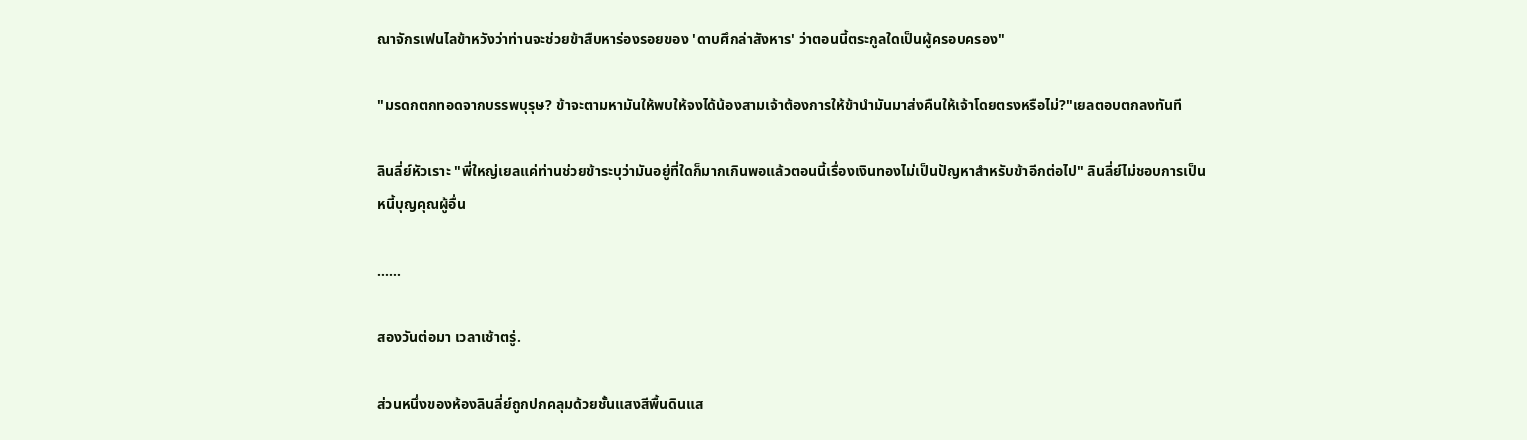ณาจักรเฟนไลข้าหวังว่าท่านจะช่วยข้าสืบหาร่องรอยของ 'ดาบศึกล่าสังหาร' ว่าตอนนี้ตระกูลใดเป็นผู้ครอบครอง"

"มรดกตกทอดจากบรรพบุรุษ? ข้าจะตามหามันให้พบให้จงได้น้องสามเจ้าต้องการให้ข้านำมันมาส่งคืนให้เจ้าโดยตรงหรือไม่?"เยลตอบตกลงทันที

ลินลี่ย์หัวเราะ "พี่ใหญ่เยลแค่ท่านช่วยข้าระบุว่ามันอยู่ที่ใดก็มากเกินพอแล้วตอนนี้เรื่องเงินทองไม่เป็นปัญหาสำหรับข้าอีกต่อไป" ลินลี่ย์ไม่ชอบการเป็นหนี้บุญคุณผู้อื่น

……

สองวันต่อมา เวลาเช้าตรู่.

ส่วนหนึ่งของห้องลินลี่ย์ถูกปกคลุมด้วยชั้นแสงสีพื้นดินแส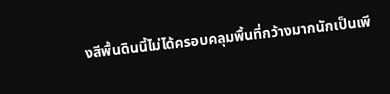งสีพื้นดินนี้ไม่ได้ครอบคลุมพื้นที่กว้างมากนักเป็นเพี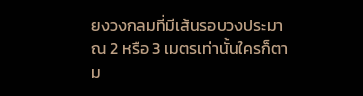ยงวงกลมที่มีเส้นรอบวงประมาณ 2 หรือ 3 เมตรเท่านั้นใครก็ตาม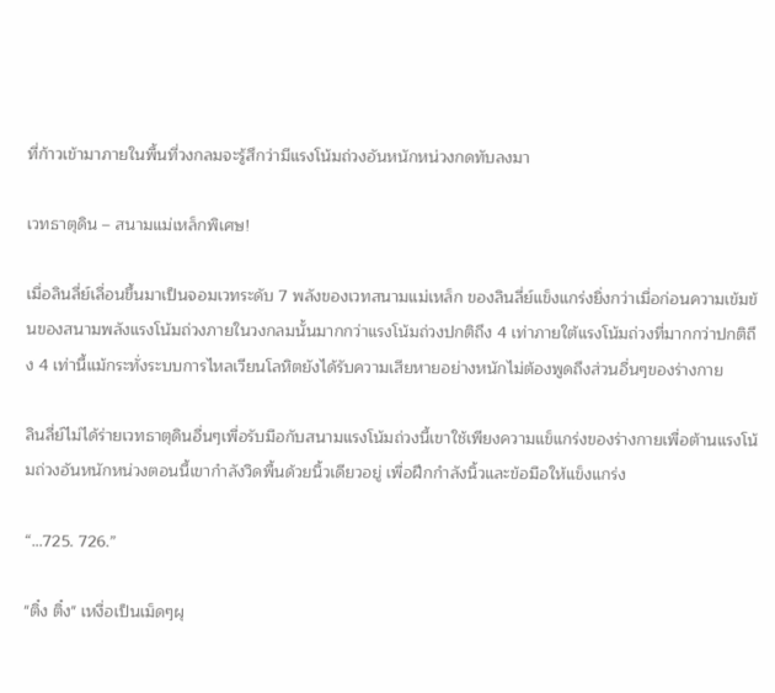ที่ก้าวเข้ามาภายในพื้นที่วงกลมจะรู้สึกว่ามีแรงโน้มถ่วงอันหนักหน่วงกดทับลงมา

เวทธาตุดิน – สนามแม่เหล็กพิเศษ!

เมื่อลินลี่ย์เลื่อนขึ้นมาเป็นจอมเวทระดับ 7 พลังของเวทสนามแม่เหล็ก ของลินลี่ย์แข็งแกร่งยิ่งกว่าเมื่อก่อนความเข้มข้นของสนามพลังแรงโน้มถ่วงภายในวงกลมนั้นมากกว่าแรงโน้มถ่วงปกติถึง 4 เท่าภายใต้แรงโน้มถ่วงที่มากกว่าปกติถึง 4 เท่านี้แม้กระทั่งระบบการไหลเวียนโลหิตยังได้รับความเสียหายอย่างหนักไม่ต้องพูดถึงส่วนอื่นๆของร่างกาย

ลินลี่ย์ไม่ได้ร่ายเวทธาตุดินอื่นๆเพื่อรับมือกับสนามแรงโน้มถ่วงนี้เขาใช้เพียงความแข็แกร่งของร่างกายเพื่อต้านแรงโน้มถ่วงอันหนักหน่วงตอนนี้เขากำลังวิดพื้นด้วยนิ้วเดียวอยู่ เพื่อฝึกกำลังนิ้วและข้อมือให้แข็งแกร่ง

“…725. 726.”

"ติ๋ง ติ๋ง" เหงื่อเป็นเม็ดๆผุ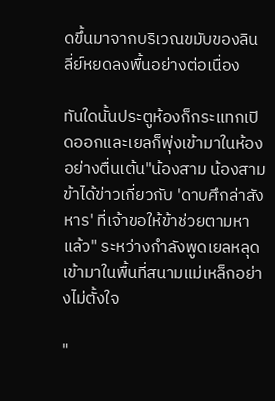ดขึ้นมาจากบริเวณขมับของลินลี่ย์หยดลงพื้นอย่างต่อเนื่อง

ทันใดนั้นประตูห้องก็กระแทกเปิดออกและเยลก็พุ่งเข้ามาในห้องอย่างตื่นเต้น"น้องสาม น้องสาม ข้าได้ข่าวเกี่ยวกับ 'ดาบศึกล่าสังหาร' ที่เจ้าขอให้ข้าช่วยตามหาแล้ว" ระหว่างกำลังพูดเยลหลุดเข้ามาในพื้นที่สนามแม่เหล็กอย่างไม่ตั้งใจ

"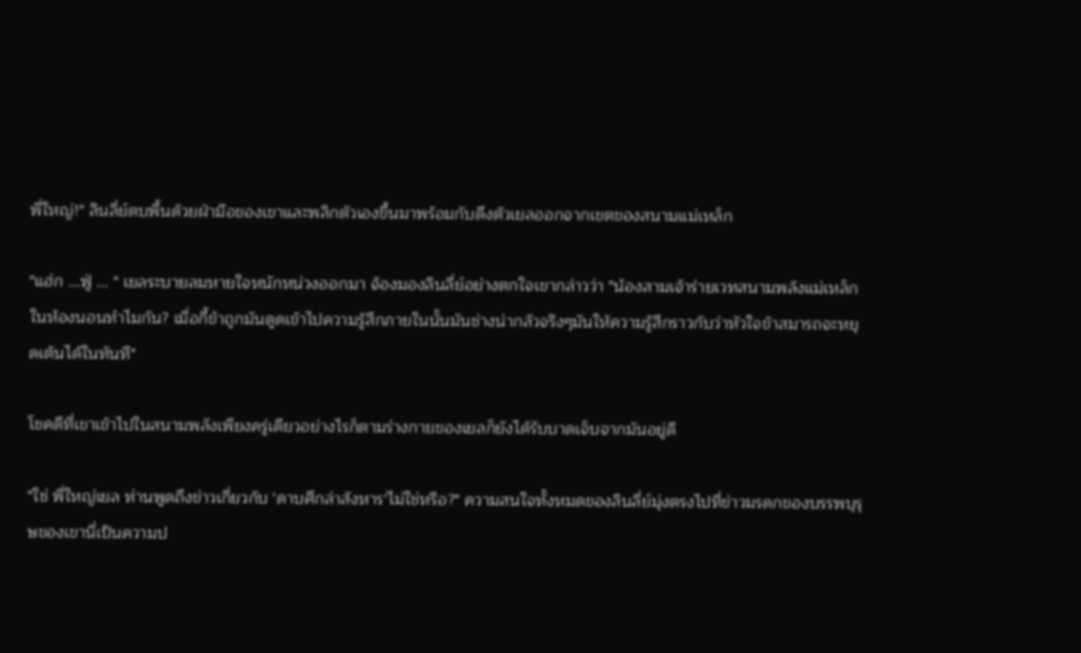พี่ใหญ่!" ลินลี่ย์ตบพื้นด้วยฝ่ามือของเขาและพลิกตัวเองขึ้นมาพร้อมกับดึงตัวเยลออกจากเขตของสนามแม่เหล็ก

"แฮ่ก ...ฟู่ ... " เยลระบายลมหายใจหนักหน่วงออกมา จ้องมองลินลี่ย์อย่างตกใจเขากล่าวว่า "น้องสามเจ้าร่ายเวทสนามพลังแม่เหล็ก ในห้องนอนทำไมกัน? เมื่อกี้ข้าถูกมันดูดเข้าไปความรู้สึกภายในนั้นมันช่างน่ากลัวจริงๆมันให้ความรู้สึกราวกับว่าหัวใจข้าสมารถจะหยุดเต้นได้ในทันที"

โชคดีที่เขาเข้าไปในสนามพลังเพียงครู่เดียวอย่างไรก็ตามร่างกายของเยลก็ยังได้รับบาดเจ็บจากมันอยู่ดี

"ใช่ พี่ใหญ่เยล ท่านพูดถึงข่าวเกี่ยวกับ 'ดาบศึกล่าสังหาร'ไม่ใช่หรือ?" ความสนใจทั้งหมดของลินลี่ย์มุ่งตรงไปที่ข่าวมรดกของบรรพบุรุษของเขานี่เป็นความป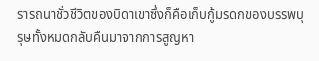รารถนาชั่วชีวิตของบิดาเขาซึ่งก็คือเก็บกู้มรดกของบรรพบุรุษทั้งหมดกลับคืนมาจากการสูญหา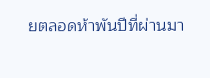ยตลอดห้าพันปีที่ผ่านมา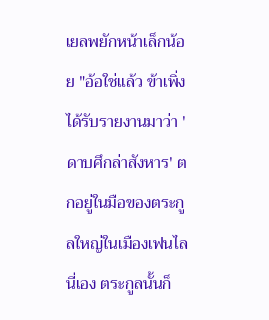เยลพยักหน้าเล็กน้อย "อ้อใช่แล้ว ข้าเพิ่งได้รับรายงานมาว่า 'ดาบศึกล่าสังหาร' ตกอยู่ในมือของตระกูลใหญ่ในเมืองเฟนไลนี่เอง ตระกูลนั้นก็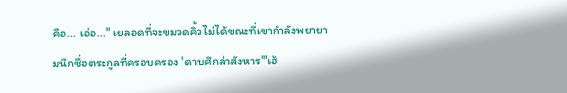คือ... เอ่อ..." เยลอดที่จะขมวดคิ้วไม่ได้ขณะที่เขากำลังพยายามนึกชื่อตระกูลที่ครอบครอง 'ดาบศึกล่าสังหาร'"เฮ้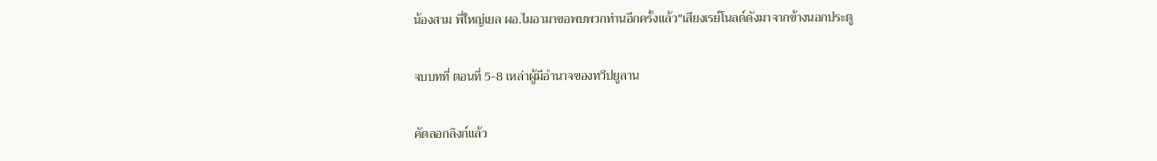น้องสาม พี่ใหญ่เยล ผอ.ไมอามาขอพบพวกท่านอีกครั้งแล้ว"เสียงเรย์โนลด์ดังมาจากข้างนอกประตู

จบบทที่ ตอนที่ 5-8 เหล่าผู้มีอำนาจของทวีปยูลาน

คัดลอกลิงก์แล้ว